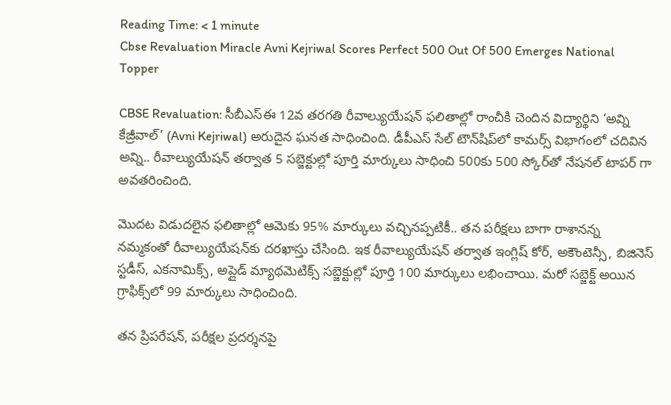Reading Time: < 1 minute
Cbse Revaluation Miracle Avni Kejriwal Scores Perfect 500 Out Of 500 Emerges National Topper

CBSE Revaluation: సీబీఎస్ఈ 12వ తరగతి రీవాల్యుయేషన్ ఫలితాల్లో రాంచీకి చెందిన విద్యార్థిని ‘అవ్ని కేజ్రీవాల్’ (Avni Kejriwal) అరుదైన ఘనత సాధించింది. డీపీఎస్ సేల్ టౌన్‌షిప్‌లో కామర్స్ విభాగంలో చదివిన అవ్ని.. రీవాల్యుయేషన్‌ తర్వాత 5 సబ్జెక్టుల్లో పూర్తి మార్కులు సాధించి 500కు 500 స్కోర్‌తో నేషనల్ టాపర్ గా అవతరించింది.

మొదట విడుదలైన ఫలితాల్లో ఆమెకు 95% మార్కులు వచ్చినప్పటికీ.. తన పరీక్షలు బాగా రాశానన్న నమ్మకంతో రీవాల్యుయేషన్‌కు దరఖాస్తు చేసింది. ఇక రీవాల్యుయేషన్ తర్వాత ఇంగ్లిష్ కోర్, అకౌంటెన్సీ, బిజినెస్ స్టడీస్, ఎకనామిక్స్, అప్లైడ్ మ్యాథమెటిక్స్ సబ్జెక్టుల్లో పూర్తి 100 మార్కులు లభించాయి. మరో సబ్జెక్ట్ అయిన గ్రాఫిక్స్‌లో 99 మార్కులు సాధించింది.

తన ప్రిపరేషన్, పరీక్షల ప్రదర్శనపై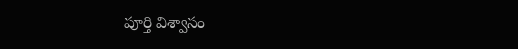పూర్తి విశ్వాసం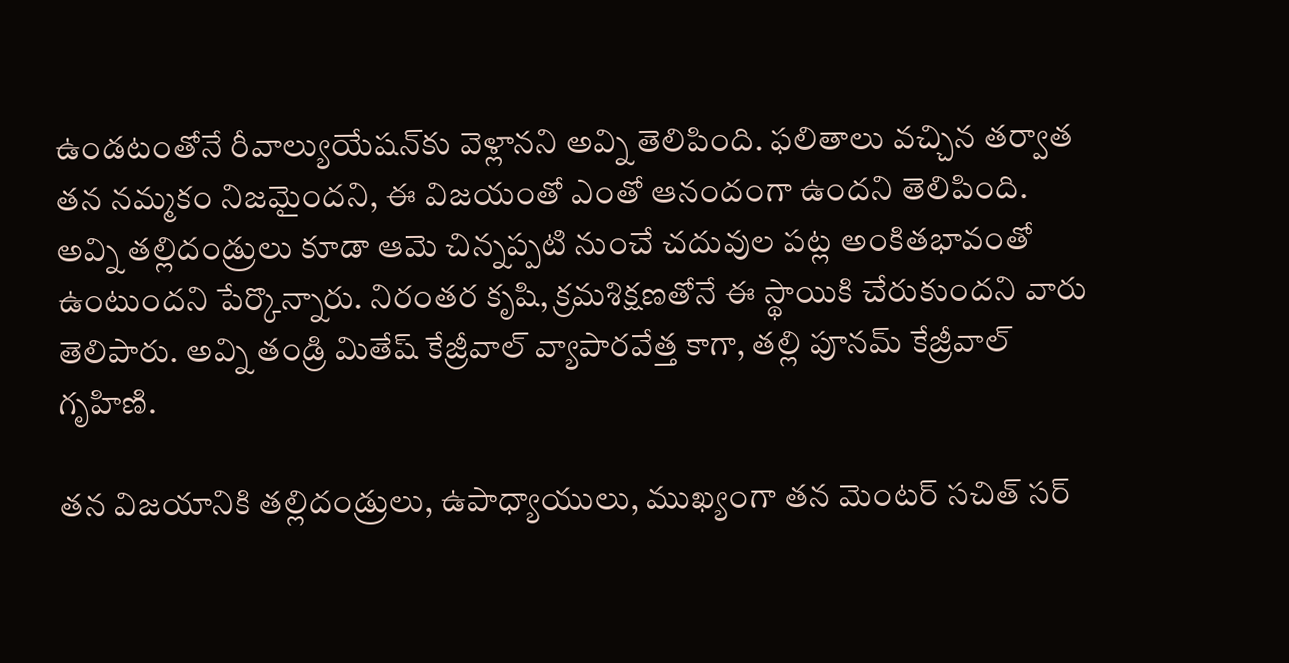ఉండటంతోనే రీవాల్యుయేషన్‌కు వెళ్లానని అవ్ని తెలిపింది. ఫలితాలు వచ్చిన తర్వాత తన నమ్మకం నిజమైందని, ఈ విజయంతో ఎంతో ఆనందంగా ఉందని తెలిపింది. అవ్ని తల్లిదండ్రులు కూడా ఆమె చిన్నప్పటి నుంచే చదువుల పట్ల అంకితభావంతో ఉంటుందని పేర్కొన్నారు. నిరంతర కృషి, క్రమశిక్షణతోనే ఈ స్థాయికి చేరుకుందని వారు తెలిపారు. అవ్ని తండ్రి మితేష్ కేజ్రీవాల్ వ్యాపారవేత్త కాగా, తల్లి పూనమ్ కేజ్రీవాల్ గృహిణి.

తన విజయానికి తల్లిదండ్రులు, ఉపాధ్యాయులు, ముఖ్యంగా తన మెంటర్ సచిత్ సర్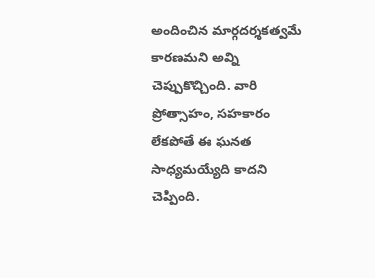అందించిన మార్గదర్శకత్వమే కారణమని అవ్ని చెప్పుకొచ్చింది. వారి ప్రోత్సాహం, సహకారం లేకపోతే ఈ ఘనత సాధ్యమయ్యేది కాదని చెప్పింది.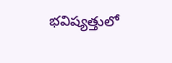భవిష్యత్తులో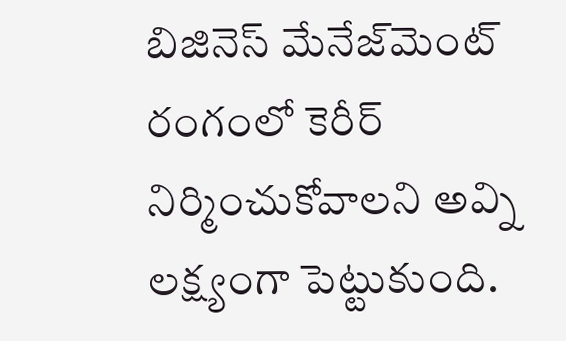బిజినెస్ మేనేజ్‌మెంట్ రంగంలో కెరీర్ నిర్మించుకోవాలని అవ్ని లక్ష్యంగా పెట్టుకుంది.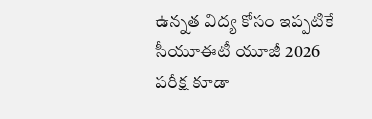ఉన్నత విద్య కోసం ఇప్పటికే సీయూఈటీ యూజీ 2026 పరీక్ష కూడా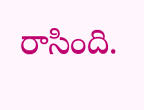రాసింది.